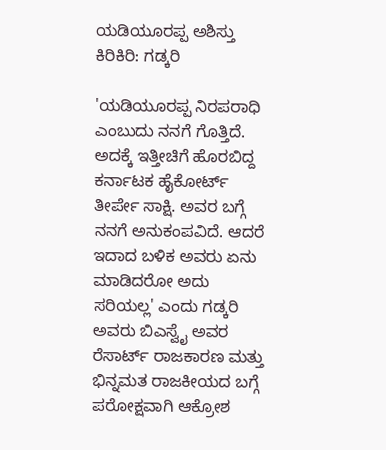ಯಡಿಯೂರಪ್ಪ ಅಶಿಸ್ತು ಕಿರಿಕಿರಿ: ಗಡ್ಕರಿ

'ಯಡಿಯೂರಪ್ಪ ನಿರಪರಾಧಿ ಎಂಬುದು ನನಗೆ ಗೊತ್ತಿದೆ. ಅದಕ್ಕೆ ಇತ್ತೀಚಿಗೆ ಹೊರಬಿದ್ದ ಕರ್ನಾಟಕ ಹೈಕೋರ್ಟ್ ತೀರ್ಪೇ ಸಾಕ್ಷಿ. ಅವರ ಬಗ್ಗೆ ನನಗೆ ಅನುಕಂಪವಿದೆ. ಆದರೆ ಇದಾದ ಬಳಿಕ ಅವರು ಏನು ಮಾಡಿದರೋ ಅದು ಸರಿಯಲ್ಲ' ಎಂದು ಗಡ್ಕರಿ ಅವರು ಬಿಎಸ್ವೈ ಅವರ ರೆಸಾರ್ಟ್ ರಾಜಕಾರಣ ಮತ್ತು ಭಿನ್ನಮತ ರಾಜಕೀಯದ ಬಗ್ಗೆ ಪರೋಕ್ಷವಾಗಿ ಆಕ್ರೋಶ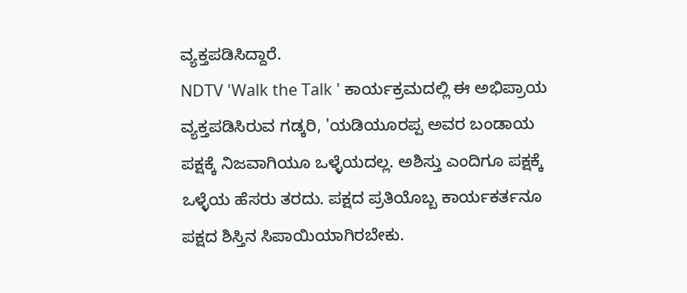ವ್ಯಕ್ತಪಡಿಸಿದ್ದಾರೆ.
NDTV 'Walk the Talk ' ಕಾರ್ಯಕ್ರಮದಲ್ಲಿ ಈ ಅಭಿಪ್ರಾಯ ವ್ಯಕ್ತಪಡಿಸಿರುವ ಗಡ್ಕರಿ, 'ಯಡಿಯೂರಪ್ಪ ಅವರ ಬಂಡಾಯ ಪಕ್ಷಕ್ಕೆ ನಿಜವಾಗಿಯೂ ಒಳ್ಳೆಯದಲ್ಲ. ಅಶಿಸ್ತು ಎಂದಿಗೂ ಪಕ್ಷಕ್ಕೆ ಒಳ್ಳೆಯ ಹೆಸರು ತರದು. ಪಕ್ಷದ ಪ್ರತಿಯೊಬ್ಬ ಕಾರ್ಯಕರ್ತನೂ ಪಕ್ಷದ ಶಿಸ್ತಿನ ಸಿಪಾಯಿಯಾಗಿರಬೇಕು.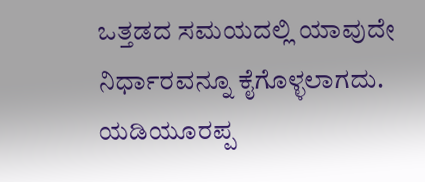ಒತ್ತಡದ ಸಮಯದಲ್ಲಿ ಯಾವುದೇ ನಿರ್ಧಾರವನ್ನೂ ಕೈಗೊಳ್ಳಲಾಗದು. ಯಡಿಯೂರಪ್ಪ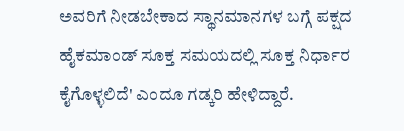ಅವರಿಗೆ ನೀಡಬೇಕಾದ ಸ್ಥಾನಮಾನಗಳ ಬಗ್ಗೆ ಪಕ್ಷದ ಹೈಕಮಾಂಡ್ ಸೂಕ್ತ ಸಮಯದಲ್ಲಿ ಸೂಕ್ತ ನಿರ್ಧಾರ ಕೈಗೊಳ್ಳಲಿದೆ' ಎಂದೂ ಗಡ್ಕರಿ ಹೇಳಿದ್ದಾರೆ.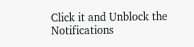Click it and Unblock the Notifications